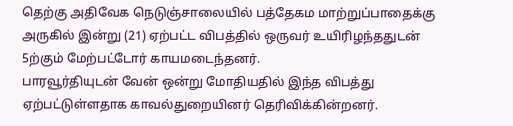தெற்கு அதிவேக நெடுஞ்சாலையில் பத்தேகம மாற்றுப்பாதைக்கு அருகில் இன்று (21) ஏற்பட்ட விபத்தில் ஒருவர் உயிரிழந்ததுடன் 5ற்கும் மேற்பட்டோர் காயமடைந்தனர்.
பாரவூர்தியுடன் வேன் ஒன்று மோதியதில் இந்த விபத்து ஏற்பட்டுள்ளதாக காவல்துறையினர் தெரிவிக்கின்றனர்.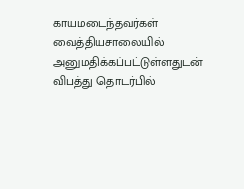காயமடைந்தவர்கள் வைத்தியசாலையில் அனுமதிக்கப்பட்டுள்ளதுடன் விபத்து தொடர்பில்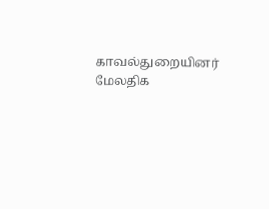காவல்துறையினர் மேலதிக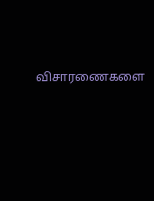விசாரணைகளை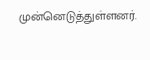முன்னெடுத்துள்ளனர்.